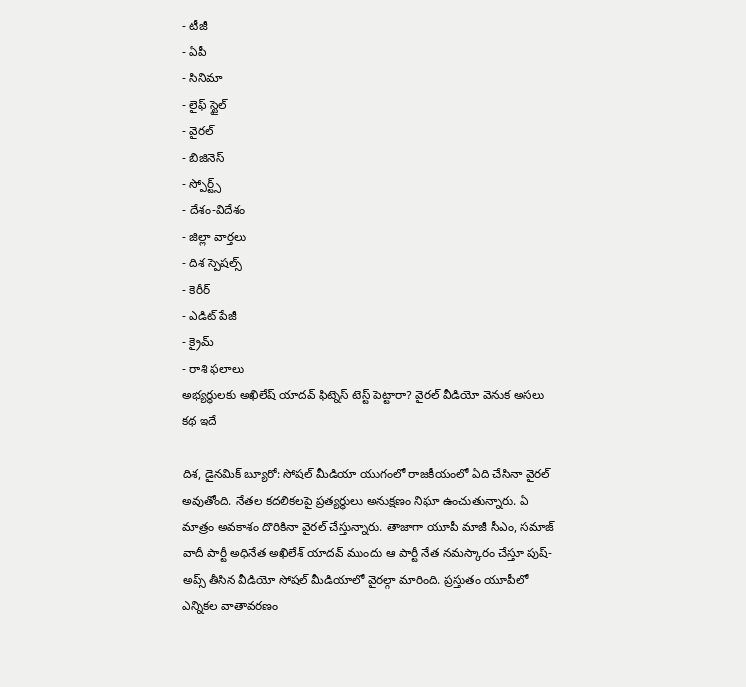- టీజీ
- ఏపీ
- సినిమా
- లైఫ్ స్టైల్
- వైరల్
- బిజినెస్
- స్పోర్ట్స్
- దేశం-విదేశం
- జిల్లా వార్తలు
- దిశ స్పెషల్స్
- కెరీర్
- ఎడిట్ పేజీ
- క్రైమ్
- రాశి ఫలాలు
అభ్యర్థులకు అఖిలేష్ యాదవ్ ఫిట్నెస్ టెస్ట్ పెట్టారా? వైరల్ వీడియో వెనుక అసలు కథ ఇదే

దిశ, డైనమిక్ బ్యూరో: సోషల్ మీడియా యుగంలో రాజకీయంలో ఏది చేసినా వైరల్ అవుతోంది. నేతల కదలికలపై ప్రత్యర్థులు అనుక్షణం నిఘా ఉంచుతున్నారు. ఏ మాత్రం అవకాశం దొరికినా వైరల్ చేస్తున్నారు. తాజాగా యూపీ మాజీ సీఎం, సమాజ్ వాదీ పార్టీ అధినేత అఖిలేశ్ యాదవ్ ముందు ఆ పార్టీ నేత నమస్కారం చేస్తూ పుష్-అప్స్ తీసిన వీడియో సోషల్ మీడియాలో వైరల్గా మారింది. ప్రస్తుతం యూపీలో ఎన్నికల వాతావరణం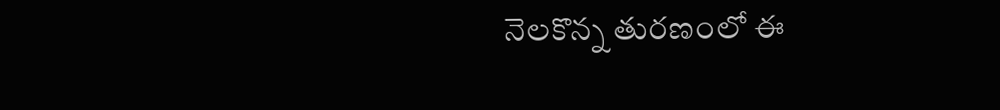నెలకొన్న తురణంలో ఈ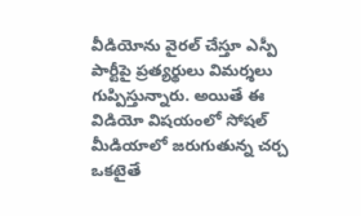వీడియోను వైరల్ చేస్తూ ఎస్పీ పార్టీపై ప్రత్యర్థులు విమర్శలు గుప్పిస్తున్నారు. అయితే ఈ విడియో విషయంలో సోషల్ మీడియాలో జరుగుతున్న చర్చ ఒకటైతే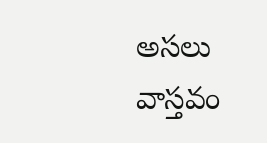అసలు వాస్తవం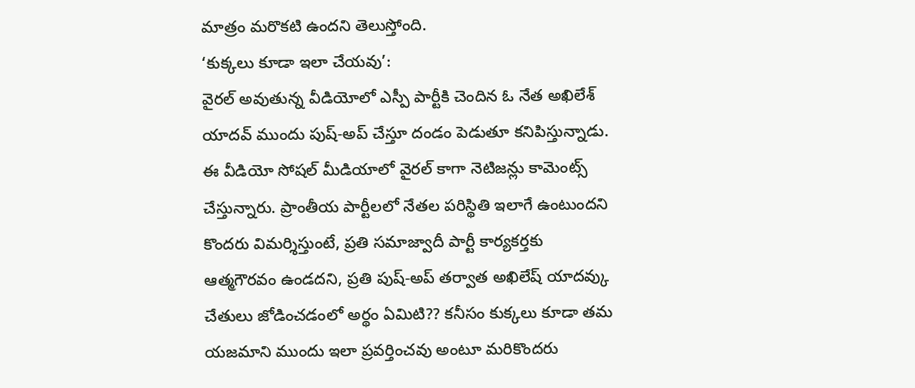మాత్రం మరొకటి ఉందని తెలుస్తోంది.
‘కుక్కలు కూడా ఇలా చేయవు’:
వైరల్ అవుతున్న వీడియోలో ఎస్పీ పార్టీకి చెందిన ఓ నేత అఖిలేశ్ యాదవ్ ముందు పుష్-అప్ చేస్తూ దండం పెడుతూ కనిపిస్తున్నాడు. ఈ వీడియో సోషల్ మీడియాలో వైరల్ కాగా నెటిజన్లు కామెంట్స్ చేస్తున్నారు. ప్రాంతీయ పార్టీలలో నేతల పరిస్థితి ఇలాగే ఉంటుందని కొందరు విమర్శిస్తుంటే, ప్రతి సమాజ్వాదీ పార్టీ కార్యకర్తకు ఆత్మగౌరవం ఉండదని, ప్రతి పుష్-అప్ తర్వాత అఖిలేష్ యాదవ్కు చేతులు జోడించడంలో అర్థం ఏమిటి?? కనీసం కుక్కలు కూడా తమ యజమాని ముందు ఇలా ప్రవర్తించవు అంటూ మరికొందరు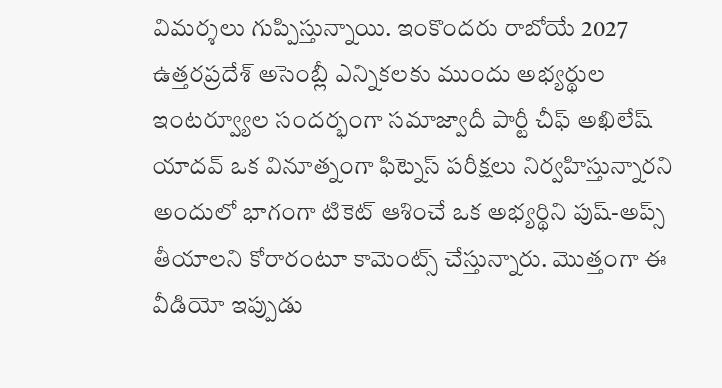విమర్శలు గుప్పిస్తున్నాయి. ఇంకొందరు రాబోయే 2027 ఉత్తరప్రదేశ్ అసెంబ్లీ ఎన్నికలకు ముందు అభ్యర్థుల ఇంటర్వ్యూల సందర్భంగా సమాజ్వాదీ పార్టీ చీఫ్ అఖిలేష్ యాదవ్ ఒక వినూత్నంగా ఫిట్నెస్ పరీక్షలు నిర్వహిస్తున్నారని అందులో భాగంగా టికెట్ ఆశించే ఒక అభ్యర్థిని పుష్-అప్స్ తీయాలని కోరారంటూ కామెంట్స్ చేస్తున్నారు. మొత్తంగా ఈ వీడియో ఇప్పుడు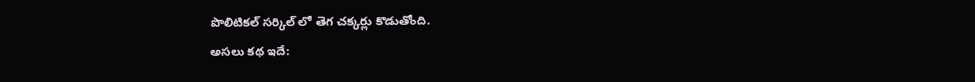పొలిటికల్ సర్కిల్ లో తెగ చక్కర్లు కొడుతోంది.
అసలు కథ ఇదే: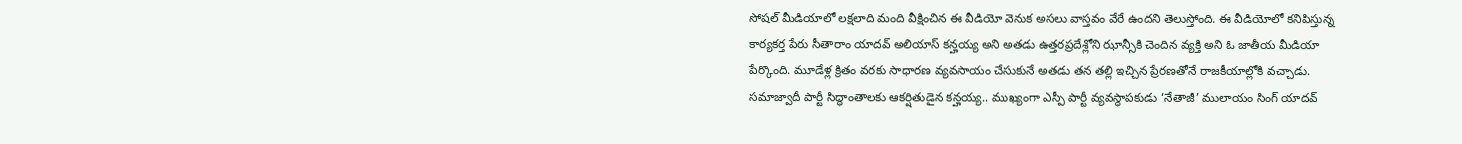సోషల్ మీడియాలో లక్షలాది మంది వీక్షించిన ఈ వీడియో వెనుక అసలు వాస్తవం వేరే ఉందని తెలుస్తోంది. ఈ వీడియోలో కనిపిస్తున్న కార్యకర్త పేరు సీతారాం యాదవ్ అలియాస్ కన్హయ్య అని అతడు ఉత్తరప్రదేశ్లోని ఝాన్సీకి చెందిన వ్యక్తి అని ఓ జాతీయ మీడియా పేర్కొంది. మూడేళ్ల క్రితం వరకు సాధారణ వ్యవసాయం చేసుకునే అతడు తన తల్లి ఇచ్చిన ప్రేరణతోనే రాజకీయాల్లోకి వచ్చాడు. సమాజ్వాదీ పార్టీ సిద్ధాంతాలకు ఆకర్షితుడైన కన్హయ్య.. ముఖ్యంగా ఎస్పీ పార్టీ వ్యవస్థాపకుడు ‘నేతాజీ’ ములాయం సింగ్ యాదవ్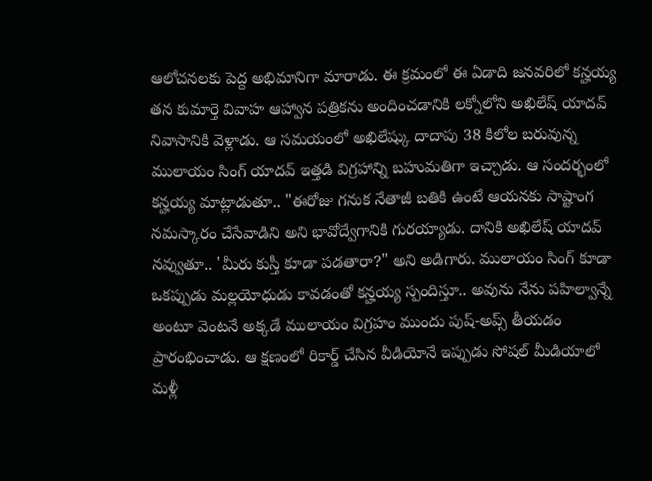ఆలోచనలకు పెద్ద అభిమానిగా మారాడు. ఈ క్రమంలో ఈ ఏడాది జనవరిలో కన్హయ్య తన కుమార్తె వివాహ ఆహ్వాన పత్రికను అందించడానికి లక్నోలోని అఖిలేష్ యాదవ్ నివాసానికి వెళ్లాడు. ఆ సమయంలో అఖిలేష్కు దాదాపు 38 కిలోల బరువున్న ములాయం సింగ్ యాదవ్ ఇత్తడి విగ్రహాన్ని బహుమతిగా ఇచ్చాడు. ఆ సందర్భంలో కన్హయ్య మాట్లాడుతూ.. "ఈరోజు గనుక నేతాజీ బతికి ఉంటే ఆయనకు సాష్టాంగ నమస్కారం చేసేవాడిని అని భావోద్వేగానికి గురయ్యాడు. దానికి అఖిలేష్ యాదవ్ నవ్వుతూ.. 'మీరు కుస్తీ కూడా పడతారా?" అని అడిగారు. ములాయం సింగ్ కూడా ఒకప్పుడు మల్లయోధుడు కావడంతో కన్హయ్య స్పందిస్తూ.. అవును నేను పహిల్వాన్నే అంటూ వెంటనే అక్కడే ములాయం విగ్రహం ముందు పుష్-అప్స్ తీయడం ప్రారంభించాడు. ఆ క్షణంలో రికార్డ్ చేసిన వీడియోనే ఇప్పుడు సోషల్ మీడియాలో మళ్లీ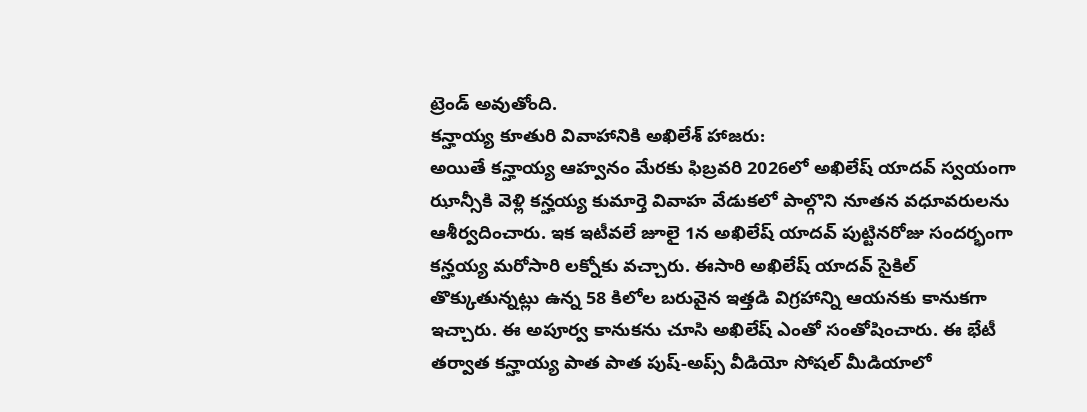ట్రెండ్ అవుతోంది.
కన్హాయ్య కూతురి వివాహానికి అఖిలేశ్ హాజరు:
అయితే కన్హాయ్య ఆహ్వనం మేరకు ఫిబ్రవరి 2026లో అఖిలేష్ యాదవ్ స్వయంగా ఝాన్సీకి వెళ్లి కన్హయ్య కుమార్తె వివాహ వేడుకలో పాల్గొని నూతన వధూవరులను ఆశీర్వదించారు. ఇక ఇటీవలే జూలై 1న అఖిలేష్ యాదవ్ పుట్టినరోజు సందర్భంగా కన్హయ్య మరోసారి లక్నోకు వచ్చారు. ఈసారి అఖిలేష్ యాదవ్ సైకిల్ తొక్కుతున్నట్లు ఉన్న 58 కిలోల బరువైన ఇత్తడి విగ్రహాన్ని ఆయనకు కానుకగా ఇచ్చారు. ఈ అపూర్వ కానుకను చూసి అఖిలేష్ ఎంతో సంతోషించారు. ఈ భేటీ తర్వాత కన్హాయ్య పాత పాత పుష్-అప్స్ వీడియో సోషల్ మీడియాలో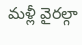మళ్లీ వైరల్గా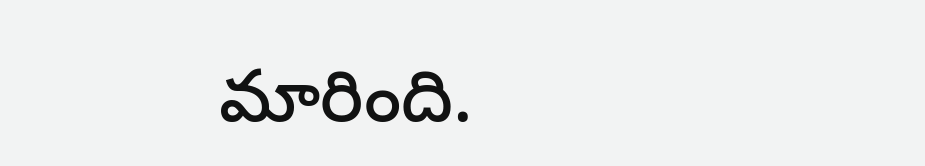మారింది.